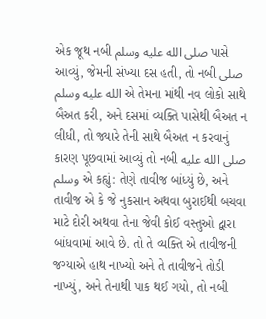એક જૂથ નબી صلى الله عليه وسلم પાસે આવ્યું, જેમની સંખ્યા દસ હતી, તો નબી صلى الله عليه وسلم એ તેમના માંથી નવ લોકો સાથે બૈઅત કરી, અને દસમાં વ્યક્તિ પાસેથી બૈઅત ન લીધી, તો જ્યારે તેની સાથે બૈઅત ન કરવાનું કારણ પૂછવામાં આવ્યું તો નબી صلى الله عليه وسلم એ કહ્યું: તેણે તાવીજ બાંધ્યું છે, અને તાવીજ એ કે જે નુકસાન અથવા બુરાઈથી બચવા માટે દોરી અથવા તેના જેવી કોઈ વસ્તુઓ દ્વારા બાંધવામાં આવે છે. તો તે વ્યક્તિ એ તાવીજની જગ્યાએ હાથ નાખ્યો અને તે તાવીજને તોડી નાખ્યું, અને તેનાથી પાક થઈ ગયો, તો નબી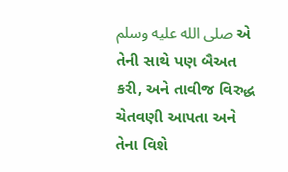صلى الله عليه وسلم એ તેની સાથે પણ બૈઅત કરી, અને તાવીજ વિરુદ્ધ ચેતવણી આપતા અને તેના વિશે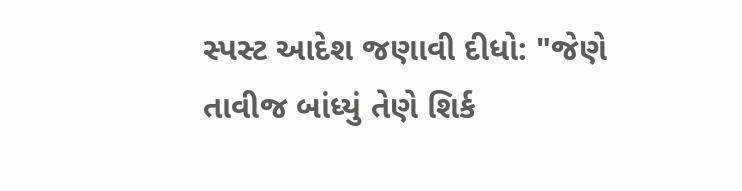સ્પસ્ટ આદેશ જણાવી દીધો: "જેણે તાવીજ બાંધ્યું તેણે શિર્ક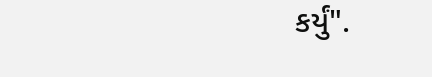કર્યું".